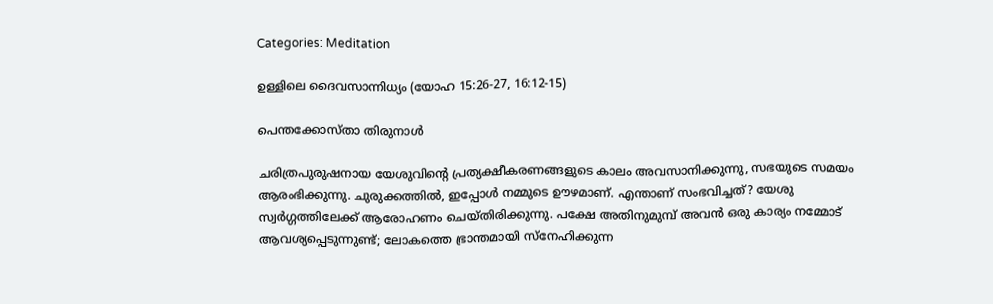Categories: Meditation

ഉള്ളിലെ ദൈവസാന്നിധ്യം (യോഹ 15:26-27, 16:12-15)

പെന്തക്കോസ്താ തിരുനാൾ

ചരിത്രപുരുഷനായ യേശുവിന്റെ പ്രത്യക്ഷീകരണങ്ങളുടെ കാലം അവസാനിക്കുന്നു, സഭയുടെ സമയം ആരംഭിക്കുന്നു. ചുരുക്കത്തിൽ, ഇപ്പോൾ നമ്മുടെ ഊഴമാണ്. എന്താണ് സംഭവിച്ചത്? യേശു സ്വർഗ്ഗത്തിലേക്ക് ആരോഹണം ചെയ്തിരിക്കുന്നു. പക്ഷേ അതിനുമുമ്പ് അവൻ ഒരു കാര്യം നമ്മോട് ആവശ്യപ്പെടുന്നുണ്ട്; ലോകത്തെ ഭ്രാന്തമായി സ്നേഹിക്കുന്ന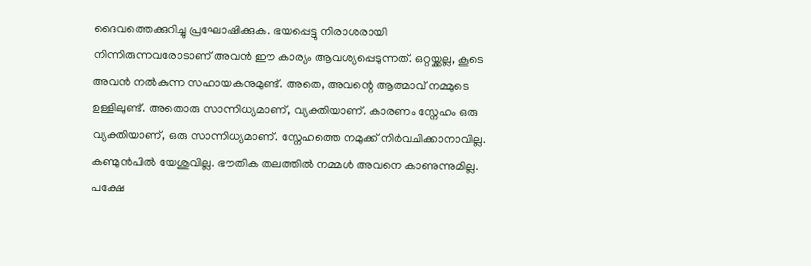ദൈവത്തെക്കുറിച്ചു പ്രഘോഷിക്കുക. ഭയപ്പെട്ടു നിരാശരായി നിന്നിരുന്നവരോടാണ് അവൻ ഈ കാര്യം ആവശ്യപ്പെടുന്നത്. ഒറ്റയ്ക്കല്ല, കൂടെ അവൻ നൽകുന്ന സഹായകനുമുണ്ട്. അതെ, അവന്റെ ആത്മാവ് നമ്മുടെ ഉള്ളിലുണ്ട്. അതൊരു സാന്നിധ്യമാണ്, വ്യക്തിയാണ്. കാരണം സ്നേഹം ഒരു വ്യക്തിയാണ്, ഒരു സാന്നിധ്യമാണ്. സ്നേഹത്തെ നമുക്ക് നിർവചിക്കാനാവില്ല. കണ്മുൻപിൽ യേശുവില്ല. ഭൗതിക തലത്തിൽ നമ്മൾ അവനെ കാണുന്നുമില്ല. പക്ഷേ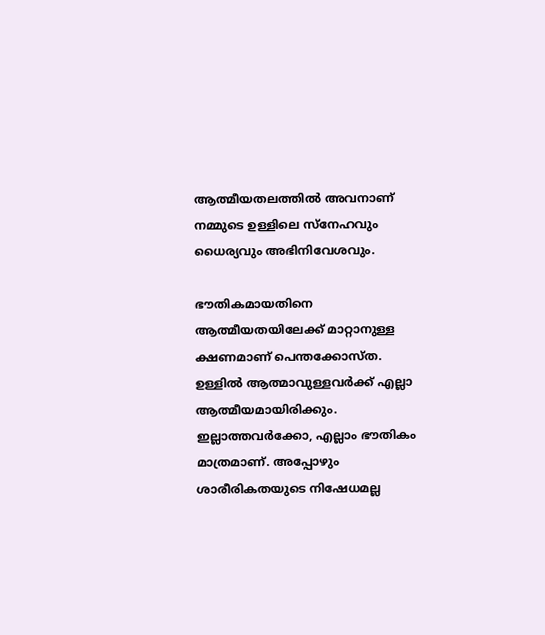ആത്മീയതലത്തിൽ അവനാണ് നമ്മുടെ ഉള്ളിലെ സ്നേഹവും ധൈര്യവും അഭിനിവേശവും.

ഭൗതികമായതിനെ ആത്മീയതയിലേക്ക് മാറ്റാനുള്ള ക്ഷണമാണ് പെന്തക്കോസ്ത. ഉള്ളിൽ ആത്മാവുള്ളവർക്ക് എല്ലാ ആത്മീയമായിരിക്കും. ഇല്ലാത്തവർക്കോ, എല്ലാം ഭൗതികം മാത്രമാണ്. അപ്പോഴും ശാരീരികതയുടെ നിഷേധമല്ല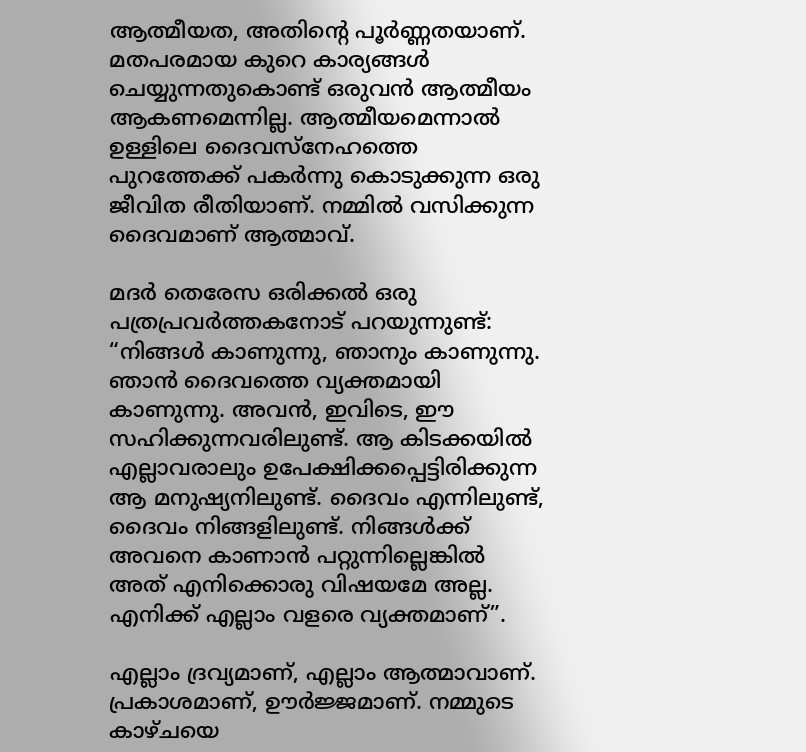ആത്മീയത, അതിന്റെ പൂർണ്ണതയാണ്. മതപരമായ കുറെ കാര്യങ്ങൾ ചെയ്യുന്നതുകൊണ്ട് ഒരുവൻ ആത്മീയം ആകണമെന്നില്ല. ആത്മീയമെന്നാൽ ഉള്ളിലെ ദൈവസ്നേഹത്തെ പുറത്തേക്ക് പകർന്നു കൊടുക്കുന്ന ഒരു ജീവിത രീതിയാണ്. നമ്മിൽ വസിക്കുന്ന ദൈവമാണ് ആത്മാവ്.

മദർ തെരേസ ഒരിക്കൽ ഒരു പത്രപ്രവർത്തകനോട് പറയുന്നുണ്ട്: “നിങ്ങൾ കാണുന്നു, ഞാനും കാണുന്നു. ഞാൻ ദൈവത്തെ വ്യക്തമായി കാണുന്നു. അവൻ, ഇവിടെ, ഈ സഹിക്കുന്നവരിലുണ്ട്. ആ കിടക്കയിൽ എല്ലാവരാലും ഉപേക്ഷിക്കപ്പെട്ടിരിക്കുന്ന ആ മനുഷ്യനിലുണ്ട്. ദൈവം എന്നിലുണ്ട്, ദൈവം നിങ്ങളിലുണ്ട്. നിങ്ങൾക്ക് അവനെ കാണാൻ പറ്റുന്നില്ലെങ്കിൽ അത് എനിക്കൊരു വിഷയമേ അല്ല. എനിക്ക് എല്ലാം വളരെ വ്യക്തമാണ്”.

എല്ലാം ദ്രവ്യമാണ്, എല്ലാം ആത്മാവാണ്. പ്രകാശമാണ്, ഊർജ്ജമാണ്. നമ്മുടെ കാഴ്ചയെ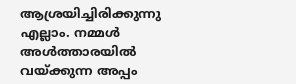ആശ്രയിച്ചിരിക്കുന്നു എല്ലാം. നമ്മൾ അൾത്താരയിൽ വയ്ക്കുന്ന അപ്പം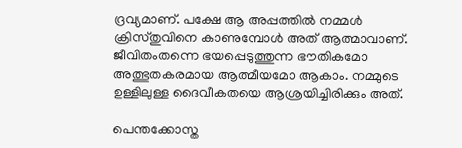ദ്രവ്യമാണ്. പക്ഷേ ആ അപ്പത്തിൽ നമ്മൾ ക്രിസ്തുവിനെ കാണുമ്പോൾ അത് ആത്മാവാണ്. ജീവിതംതന്നെ ഭയപ്പെടുത്തുന്ന ഭൗതികമോ അത്ഭുതകരമായ ആത്മീയമോ ആകാം. നമ്മുടെ ഉള്ളിലുള്ള ദൈവീകതയെ ആശ്രയിച്ചിരിക്കും അത്.

പെന്തക്കോസ്ത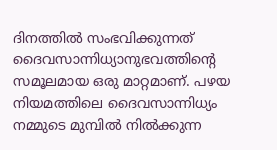ദിനത്തിൽ സംഭവിക്കുന്നത് ദൈവസാന്നിധ്യാനുഭവത്തിന്റെ സമൂലമായ ഒരു മാറ്റമാണ്. പഴയ നിയമത്തിലെ ദൈവസാന്നിധ്യം നമ്മുടെ മുമ്പിൽ നിൽക്കുന്ന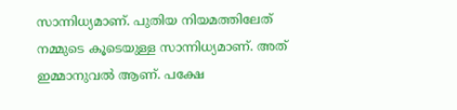സാന്നിധ്യമാണ്. പുതിയ നിയമത്തിലേത് നമ്മുടെ കൂടെയുള്ള സാന്നിധ്യമാണ്. അത് ഇമ്മാനുവൽ ആണ്. പക്ഷേ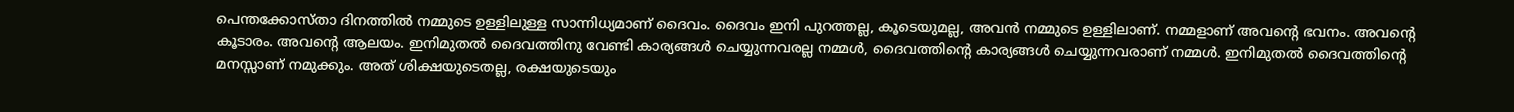പെന്തക്കോസ്താ ദിനത്തിൽ നമ്മുടെ ഉള്ളിലുള്ള സാന്നിധ്യമാണ് ദൈവം. ദൈവം ഇനി പുറത്തല്ല, കൂടെയുമല്ല, അവൻ നമ്മുടെ ഉള്ളിലാണ്. നമ്മളാണ് അവന്റെ ഭവനം. അവന്റെ കൂടാരം. അവന്റെ ആലയം. ഇനിമുതൽ ദൈവത്തിനു വേണ്ടി കാര്യങ്ങൾ ചെയ്യുന്നവരല്ല നമ്മൾ, ദൈവത്തിന്റെ കാര്യങ്ങൾ ചെയ്യുന്നവരാണ് നമ്മൾ. ഇനിമുതൽ ദൈവത്തിന്റെ മനസ്സാണ് നമുക്കും. അത് ശിക്ഷയുടെതല്ല, രക്ഷയുടെയും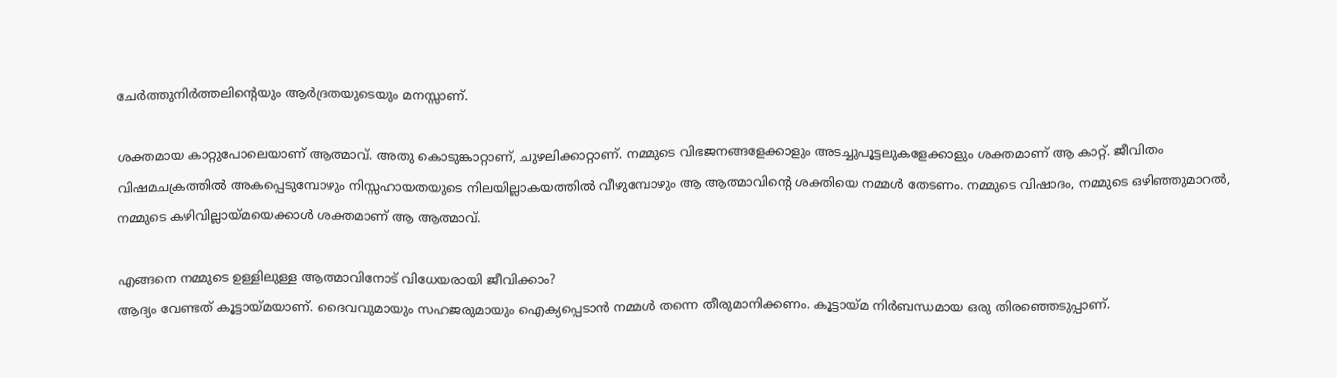ചേർത്തുനിർത്തലിന്റെയും ആർദ്രതയുടെയും മനസ്സാണ്.

ശക്തമായ കാറ്റുപോലെയാണ് ആത്മാവ്. അതു കൊടുങ്കാറ്റാണ്, ചുഴലിക്കാറ്റാണ്. നമ്മുടെ വിഭജനങ്ങളേക്കാളും അടച്ചുപൂട്ടലുകളേക്കാളും ശക്തമാണ് ആ കാറ്റ്. ജീവിതം വിഷമചക്രത്തിൽ അകപ്പെടുമ്പോഴും നിസ്സഹായതയുടെ നിലയില്ലാകയത്തിൽ വീഴുമ്പോഴും ആ ആത്മാവിന്റെ ശക്തിയെ നമ്മൾ തേടണം. നമ്മുടെ വിഷാദം, നമ്മുടെ ഒഴിഞ്ഞുമാറൽ, നമ്മുടെ കഴിവില്ലായ്മയെക്കാൾ ശക്തമാണ് ആ ആത്മാവ്.

എങ്ങനെ നമ്മുടെ ഉള്ളിലുള്ള ആത്മാവിനോട് വിധേയരായി ജീവിക്കാം?
ആദ്യം വേണ്ടത് കൂട്ടായ്മയാണ്. ദൈവവുമായും സഹജരുമായും ഐക്യപ്പെടാൻ നമ്മൾ തന്നെ തീരുമാനിക്കണം. കൂട്ടായ്മ നിർബന്ധമായ ഒരു തിരഞ്ഞെടുപ്പാണ്.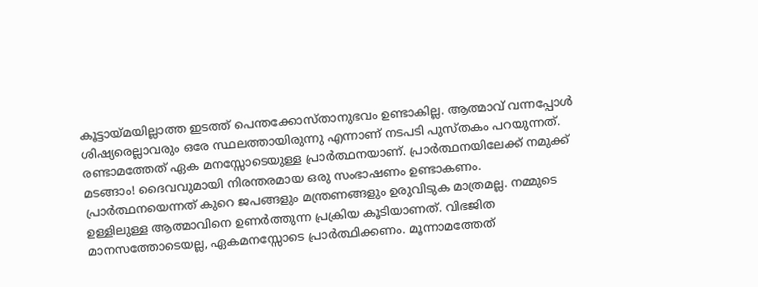കൂട്ടായ്മയില്ലാത്ത ഇടത്ത് പെന്തക്കോസ്താനുഭവം ഉണ്ടാകില്ല. ആത്മാവ് വന്നപ്പോൾ ശിഷ്യരെല്ലാവരും ഒരേ സ്ഥലത്തായിരുന്നു എന്നാണ് നടപടി പുസ്തകം പറയുന്നത്. രണ്ടാമത്തേത് ഏക മനസ്സോടെയുള്ള പ്രാർത്ഥനയാണ്. പ്രാർത്ഥനയിലേക്ക് നമുക്ക് മടങ്ങാം! ദൈവവുമായി നിരന്തരമായ ഒരു സംഭാഷണം ഉണ്ടാകണം. പ്രാർത്ഥനയെന്നത് കുറെ ജപങ്ങളും മന്ത്രണങ്ങളും ഉരുവിടുക മാത്രമല്ല. നമ്മുടെ ഉള്ളിലുള്ള ആത്മാവിനെ ഉണർത്തുന്ന പ്രക്രിയ കൂടിയാണത്. വിഭജിത മാനസത്തോടെയല്ല, ഏകമനസ്സോടെ പ്രാർത്ഥിക്കണം. മൂന്നാമത്തേത്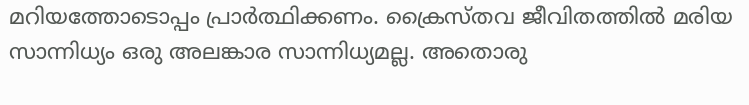മറിയത്തോടൊപ്പം പ്രാർത്ഥിക്കണം. ക്രൈസ്തവ ജീവിതത്തിൽ മരിയ സാന്നിധ്യം ഒരു അലങ്കാര സാന്നിധ്യമല്ല. അതൊരു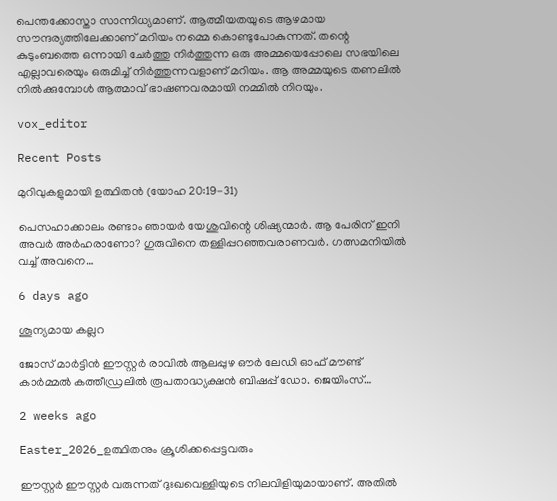പെന്തക്കോസ്താ സാന്നിധ്യമാണ്. ആത്മീയതയുടെ ആഴമായ സൗന്ദര്യത്തിലേക്കാണ് മറിയം നമ്മെ കൊണ്ടുപോകുന്നത്. തന്റെ കുടുംബത്തെ ഒന്നായി ചേർത്തു നിർത്തുന്ന ഒരു അമ്മയെപ്പോലെ സഭയിലെ എല്ലാവരെയും ഒരുമിച്ച് നിർത്തുന്നവളാണ് മറിയം. ആ അമ്മയുടെ തണലിൽ നിൽക്കുമ്പോൾ ആത്മാവ് ഭാഷണവരമായി നമ്മിൽ നിറയും.

vox_editor

Recent Posts

മുറിവുകളുമായി ഉത്ഥിതൻ (യോഹ 20:19-31)

പെസഹാക്കാലം രണ്ടാം ഞായർ യേശുവിന്റെ ശിഷ്യന്മാർ. ആ പേരിന് ഇനി അവർ അർഹരാണോ? ഗുരുവിനെ തള്ളിപ്പറഞ്ഞവരാണവർ. ഗത്സമനിയിൽ വച്ച് അവനെ…

6 days ago

ശൂന്യമായ കല്ലറ

ജോസ് മാർട്ടിൻ ഈസ്റ്റർ രാവിൽ ആലപ്പുഴ ഔർ ലേഡി ഓഫ്‌ മൗണ്ട് കാർമ്മൽ കത്തീഡ്രലിൽ രൂപതാദ്ധ്യക്ഷൻ ബിഷപ്പ് ഡോ. ജെയിംസ്…

2 weeks ago

Easter_2026_ഉത്ഥിതനും ക്രൂശിക്കപ്പെട്ടവരും

ഈസ്റ്റർ ഈസ്റ്റർ വരുന്നത് ദുഃഖവെള്ളിയുടെ നിലവിളിയുമായാണ്. അതിൽ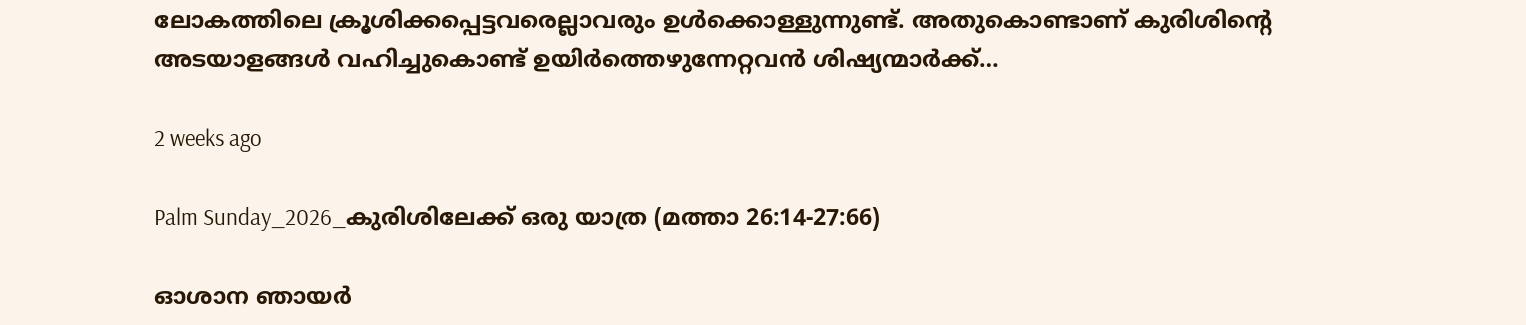ലോകത്തിലെ ക്രൂശിക്കപ്പെട്ടവരെല്ലാവരും ഉൾക്കൊള്ളുന്നുണ്ട്. അതുകൊണ്ടാണ് കുരിശിന്റെ അടയാളങ്ങൾ വഹിച്ചുകൊണ്ട് ഉയിർത്തെഴുന്നേറ്റവൻ ശിഷ്യന്മാർക്ക്…

2 weeks ago

Palm Sunday_2026_കുരിശിലേക്ക് ഒരു യാത്ര (മത്താ 26:14-27:66)

ഓശാന ഞായർ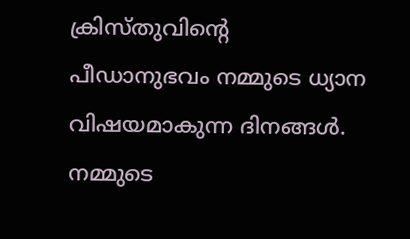ക്രിസ്തുവിന്റെ പീഡാനുഭവം നമ്മുടെ ധ്യാന വിഷയമാകുന്ന ദിനങ്ങൾ. നമ്മുടെ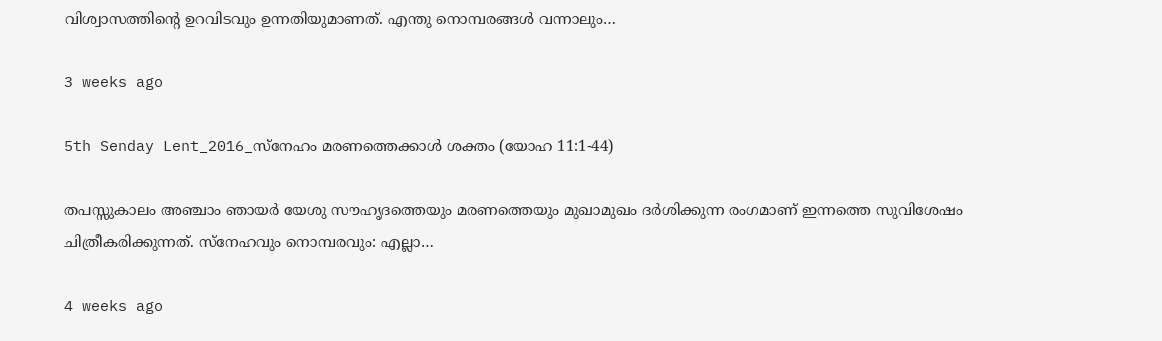വിശ്വാസത്തിന്റെ ഉറവിടവും ഉന്നതിയുമാണത്. എന്തു നൊമ്പരങ്ങൾ വന്നാലും…

3 weeks ago

5th Senday Lent_2016_സ്നേഹം മരണത്തെക്കാൾ ശക്തം (യോഹ 11:1-44)

തപസ്സുകാലം അഞ്ചാം ഞായർ യേശു സൗഹൃദത്തെയും മരണത്തെയും മുഖാമുഖം ദർശിക്കുന്ന രംഗമാണ് ഇന്നത്തെ സുവിശേഷം ചിത്രീകരിക്കുന്നത്. സ്നേഹവും നൊമ്പരവും: എല്ലാ…

4 weeks ago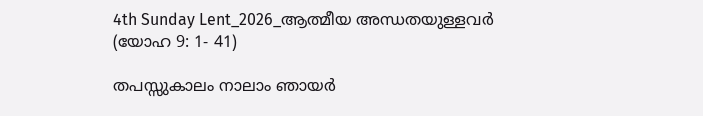4th Sunday Lent_2026_ആത്മീയ അന്ധതയുള്ളവർ (യോഹ 9: 1- 41)

തപസ്സുകാലം നാലാം ഞായർ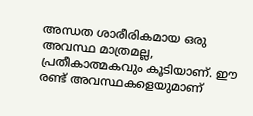അന്ധത ശാരീരികമായ ഒരു അവസ്ഥ മാത്രമല്ല, പ്രതീകാത്മകവും കൂടിയാണ്. ഈ രണ്ട് അവസ്ഥകളെയുമാണ്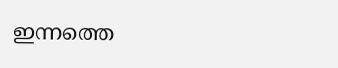ഇന്നത്തെ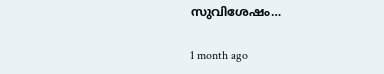സുവിശേഷം…

1 month ago